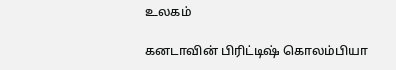உலகம்

கனடாவின் பிரிட்டிஷ் கொலம்பியா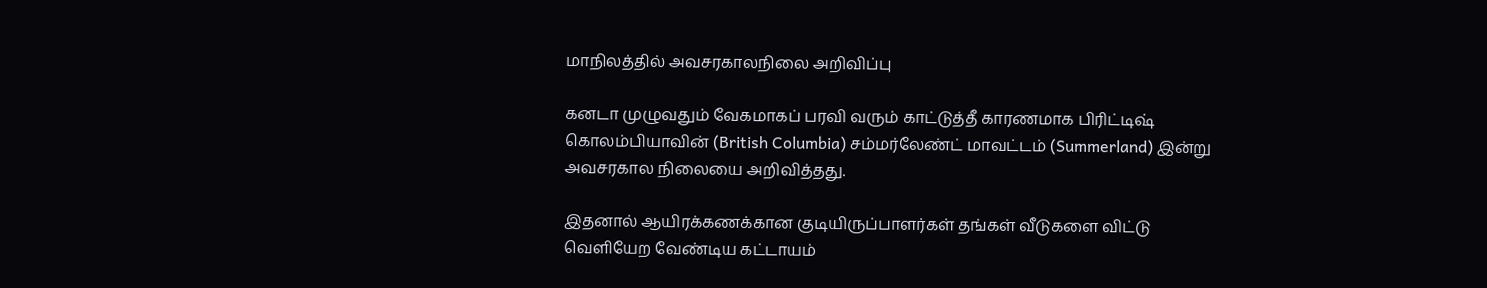மாநிலத்தில் அவசரகாலநிலை அறிவிப்பு

கனடா முழுவதும் வேகமாகப் பரவி வரும் காட்டுத்தீ காரணமாக பிரிட்டிஷ் கொலம்பியாவின் (British Columbia) சம்மர்லேண்ட் மாவட்டம் (Summerland) இன்று அவசரகால நிலையை அறிவித்தது.

இதனால் ஆயிரக்கணக்கான குடியிருப்பாளர்கள் தங்கள் வீடுகளை விட்டு வெளியேற வேண்டிய கட்டாயம்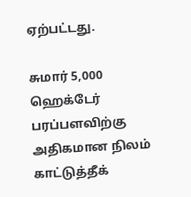ஏற்பட்டது.

சுமார் 5,000 ஹெக்டேர் பரப்பளவிற்கு அதிகமான நிலம் காட்டுத்தீக்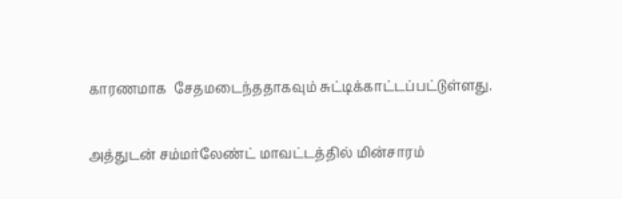காரணமாக  சேதமடைந்ததாகவும் சுட்டிக்காட்டப்பட்டுள்ளது.

அத்துடன் சம்மர்லேண்ட் மாவட்டத்தில் மின்சாரம்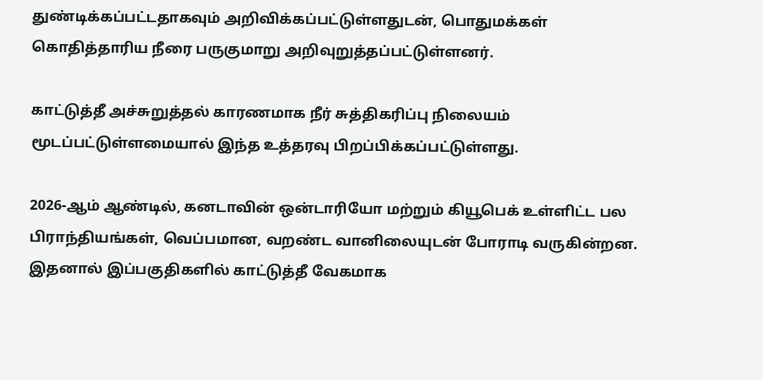துண்டிக்கப்பட்டதாகவும் அறிவிக்கப்பட்டுள்ளதுடன், பொதுமக்கள் கொதித்தாரிய நீரை பருகுமாறு அறிவுறுத்தப்பட்டுள்ளனர்.

காட்டுத்தீ அச்சுறுத்தல் காரணமாக நீர் சுத்திகரிப்பு நிலையம் மூடப்பட்டுள்ளமையால் இந்த உத்தரவு பிறப்பிக்கப்பட்டுள்ளது.

2026-ஆம் ஆண்டில், கனடாவின் ஒன்டாரியோ மற்றும் கியூபெக் உள்ளிட்ட பல பிராந்தியங்கள், வெப்பமான, வறண்ட வானிலையுடன் போராடி வருகின்றன. இதனால் இப்பகுதிகளில் காட்டுத்தீ வேகமாக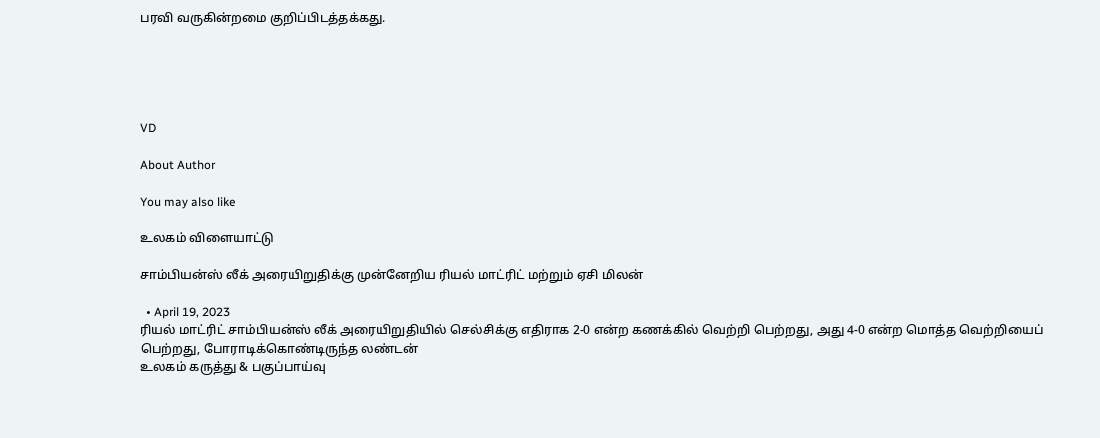பரவி வருகின்றமை குறிப்பிடத்தக்கது.





VD

About Author

You may also like

உலகம் விளையாட்டு

சாம்பியன்ஸ் லீக் அரையிறுதிக்கு முன்னேறிய ரியல் மாட்ரிட் மற்றும் ஏசி மிலன்

  • April 19, 2023
ரியல் மாட்ரிட் சாம்பியன்ஸ் லீக் அரையிறுதியில் செல்சிக்கு எதிராக 2-0 என்ற கணக்கில் வெற்றி பெற்றது, அது 4-0 என்ற மொத்த வெற்றியைப் பெற்றது, போராடிக்கொண்டிருந்த லண்டன்
உலகம் கருத்து & பகுப்பாய்வு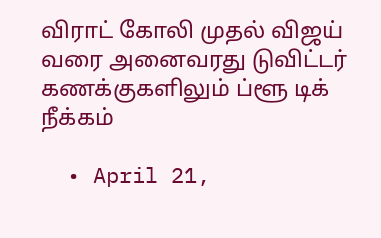விராட் கோலி முதல் விஜய் வரை அனைவரது டுவிட்டர் கணக்குகளிலும் ப்ளூ டிக் நீக்கம்

  • April 21,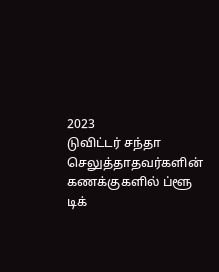2023
டுவிட்டர் சந்தா செலுத்தாதவர்களின் கணக்குகளில் ப்ளூ டிக்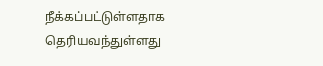நீக்கப்பட்டுள்ளதாக தெரியவந்துள்ளது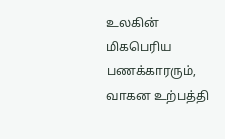உலகின் மிகபெரிய பணக்காரரும், வாகன உற்பத்தி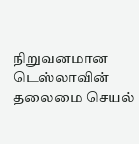நிறுவனமான டெஸ்லாவின் தலைமை செயல்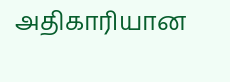அதிகாரியான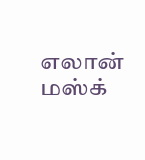எலான் மஸ்க்